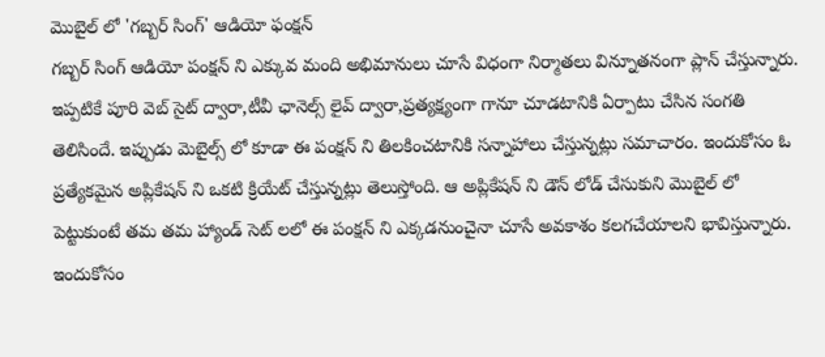మొబైల్ లో 'గబ్బర్ సింగ్' ఆడియో ఫంక్షన్
గబ్బర్ సింగ్ ఆడియో పంక్షన్ ని ఎక్కువ మంది అభిమానులు చూసే విధంగా నిర్మాతలు విన్నూతనంగా ప్లాన్ చేస్తున్నారు. ఇప్పటికే పూరి వెబ్ సైట్ ద్వారా,టీవీ ఛానెల్స్ లైవ్ ద్వారా,ప్రత్యక్ష్యంగా గానూ చూడటానికి ఏర్పాటు చేసిన సంగతి తెలిసిందే. ఇప్పుడు మెబైల్స్ లో కూడా ఈ పంక్షన్ ని తిలకించటానికి సన్నాహాలు చేస్తున్నట్లు సమాచారం. ఇందుకోసం ఓ ప్రత్యేకమైన అప్లికేషన్ ని ఒకటి క్రియేట్ చేస్తున్నట్లు తెలుస్తోంది. ఆ అప్లికేషన్ ని డౌన్ లోడ్ చేసుకుని మొబైల్ లో పెట్టుకుంటే తమ తమ హ్యాండ్ సెట్ లలో ఈ పంక్షన్ ని ఎక్కడనుంచైనా చూసే అవకాశం కలగచేయాలని భావిస్తున్నారు. ఇందుకోసం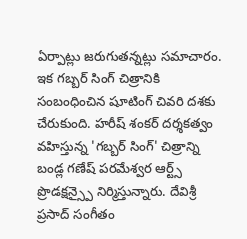ఏర్పాట్లు జరుగుతన్నట్లు సమాచారం.
ఇక గబ్బర్ సింగ్ చిత్రానికి సంబంధించిన షూటింగ్ చివరి దశకు చేరుకుంది. హరీష్ శంకర్ దర్శకత్వం వహిస్తున్న 'గబ్బర్ సింగ్' చిత్రాన్ని బండ్ల గణేష్ పరమేశ్వర ఆర్ట్స్ ప్రొడక్షన్స్పై నిర్మిస్తున్నారు. దేవిశ్రీ ప్రసాద్ సంగీతం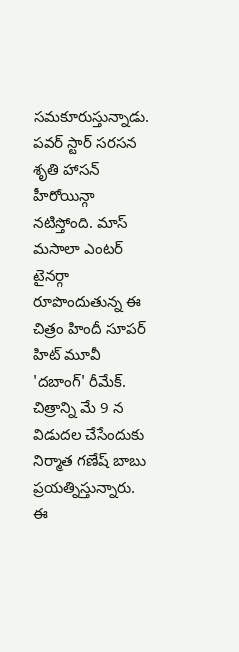సమకూరుస్తున్నాడు. పవర్ స్టార్ సరసన శృతి హాసన్ హీరోయిన్గా నటిస్తోంది. మాస్ మసాలా ఎంటర్ టైనర్గా రూపొందుతున్న ఈ చిత్రం హిందీ సూపర్ హిట్ మూవీ 'దబాంగ్' రీమేక్. చిత్రాన్ని మే 9 న విడుదల చేసేందుకు నిర్మాత గణేష్ బాబు ప్రయత్నిస్తున్నారు. ఈ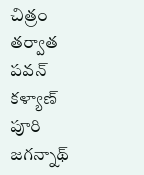చిత్రం తర్వాత పవన్ కళ్యాణ్ పూరి జగన్నాథ్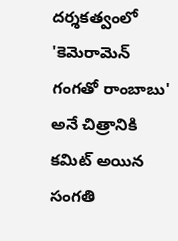దర్శకత్వంలో 'కెమెరామెన్ గంగతో రాంబాబు' అనే చిత్రానికి కమిట్ అయిన సంగతి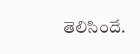తెలిసిందే.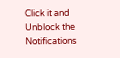Click it and Unblock the Notifications